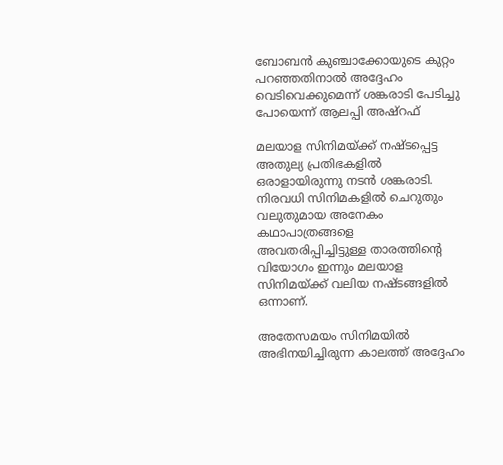ബോബന്‍ കുഞ്ചാക്കോയുടെ കുറ്റം പറഞ്ഞതിനാല്‍ അദ്ദേഹം വെടിവെക്കുമെന്ന് ശങ്കരാടി പേടിച്ചു പോയെന്ന് ആലപ്പി അഷ്റഫ്

മലയാള സിനിമയ്ക്ക് നഷ്ടപ്പെട്ട അതുല്യ പ്രതിഭകളില്‍ ഒരാളായിരുന്നു നടന്‍ ശങ്കരാടി. നിരവധി സിനിമകളില്‍ ചെറുതും വലുതുമായ അനേകം കഥാപാത്രങ്ങളെ അവതരിപ്പിച്ചിട്ടുള്ള താരത്തിന്റെ വിയോഗം ഇന്നും മലയാള സിനിമയ്ക്ക് വലിയ നഷ്ടങ്ങളില്‍ ഒന്നാണ്.

അതേസമയം സിനിമയില്‍ അഭിനയിച്ചിരുന്ന കാലത്ത് അദ്ദേഹം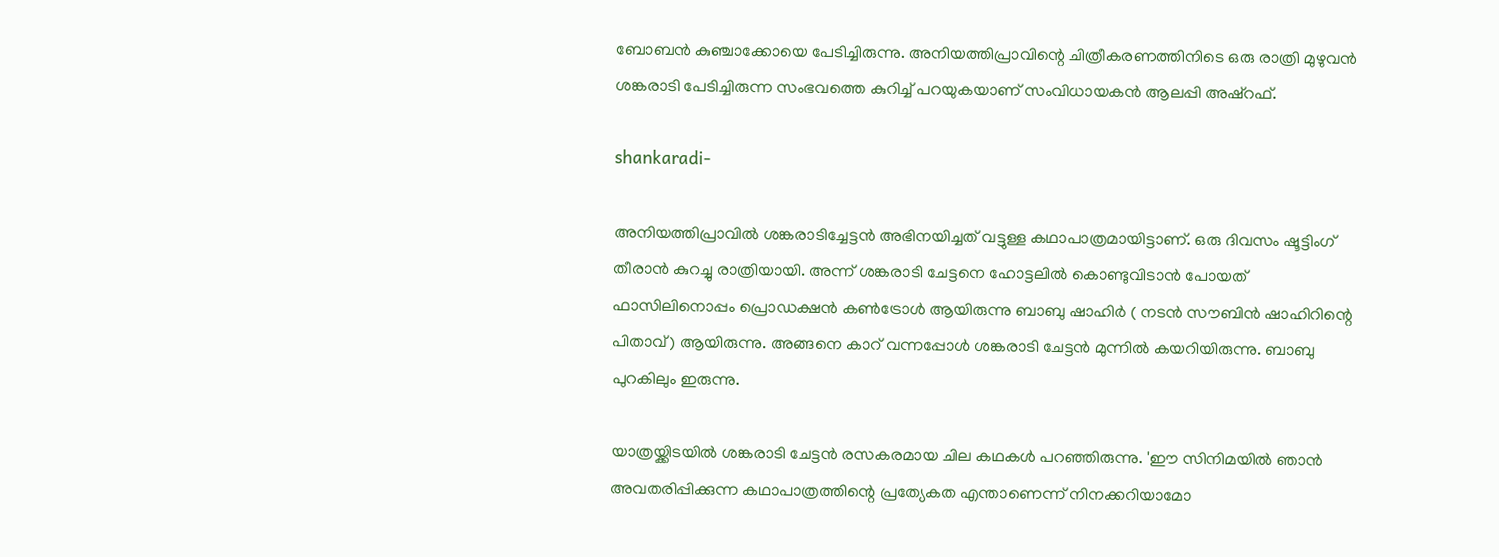ബോബന്‍ കുഞ്ചാക്കോയെ പേടിച്ചിരുന്നു. അനിയത്തിപ്രാവിന്റെ ചിത്രീകരണത്തിനിടെ ഒരു രാത്രി മുഴുവന്‍ ശങ്കരാടി പേടിച്ചിരുന്ന സംഭവത്തെ കുറിച്ച് പറയുകയാണ് സംവിധായകന്‍ ആലപ്പി അഷ്റഫ്.

shankaradi-

അനിയത്തിപ്രാവില്‍ ശങ്കരാടിച്ചേട്ടന്‍ അഭിനയിച്ചത് വട്ടുള്ള കഥാപാത്രമായിട്ടാണ്. ഒരു ദിവസം ഷൂട്ടിംഗ് തീരാന്‍ കുറച്ചു രാത്രിയായി. അന്ന് ശങ്കരാടി ചേട്ടനെ ഹോട്ടലില്‍ കൊണ്ടുവിടാന്‍ പോയത് ഫാസിലിനൊപ്പം പ്രൊഡക്ഷന്‍ കണ്‍ട്രോള്‍ ആയിരുന്നു ബാബു ഷാഹിര്‍ ( നടന്‍ സൗബിന്‍ ഷാഹിറിന്റെ പിതാവ്) ആയിരുന്നു. അങ്ങനെ കാറ് വന്നപ്പോള്‍ ശങ്കരാടി ചേട്ടന്‍ മുന്നില്‍ കയറിയിരുന്നു. ബാബു പുറകിലും ഇരുന്നു.

യാത്രയ്ക്കിടയില്‍ ശങ്കരാടി ചേട്ടന്‍ രസകരമായ ചില കഥകള്‍ പറഞ്ഞിരുന്നു. 'ഈ സിനിമയില്‍ ഞാന്‍ അവതരിപ്പിക്കുന്ന കഥാപാത്രത്തിന്റെ പ്രത്യേകത എന്താണെന്ന് നിനക്കറിയാമോ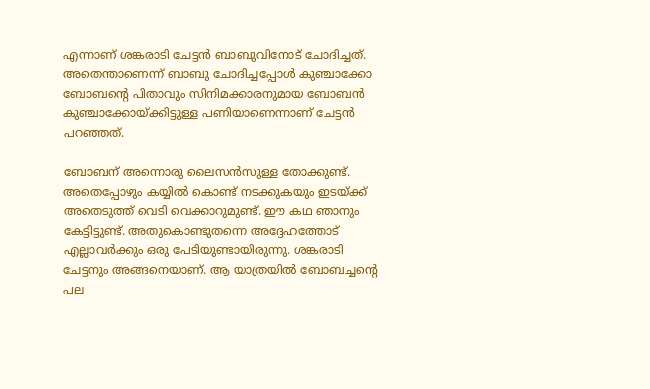എന്നാണ് ശങ്കരാടി ചേട്ടന്‍ ബാബുവിനോട് ചോദിച്ചത്. അതെന്താണെന്ന് ബാബു ചോദിച്ചപ്പോള്‍ കുഞ്ചാക്കോ ബോബന്റെ പിതാവും സിനിമക്കാരനുമായ ബോബന്‍ കുഞ്ചാക്കോയ്ക്കിട്ടുള്ള പണിയാണെന്നാണ് ചേട്ടന്‍ പറഞ്ഞത്.

ബോബന് അന്നൊരു ലൈസന്‍സുള്ള തോക്കുണ്ട്. അതെപ്പോഴും കയ്യില്‍ കൊണ്ട് നടക്കുകയും ഇടയ്ക്ക് അതെടുത്ത് വെടി വെക്കാറുമുണ്ട്. ഈ കഥ ഞാനും കേട്ടിട്ടുണ്ട്. അതുകൊണ്ടുതന്നെ അദ്ദേഹത്തോട് എല്ലാവര്‍ക്കും ഒരു പേടിയുണ്ടായിരുന്നു. ശങ്കരാടി ചേട്ടനും അങ്ങനെയാണ്. ആ യാത്രയില്‍ ബോബച്ചന്റെ പല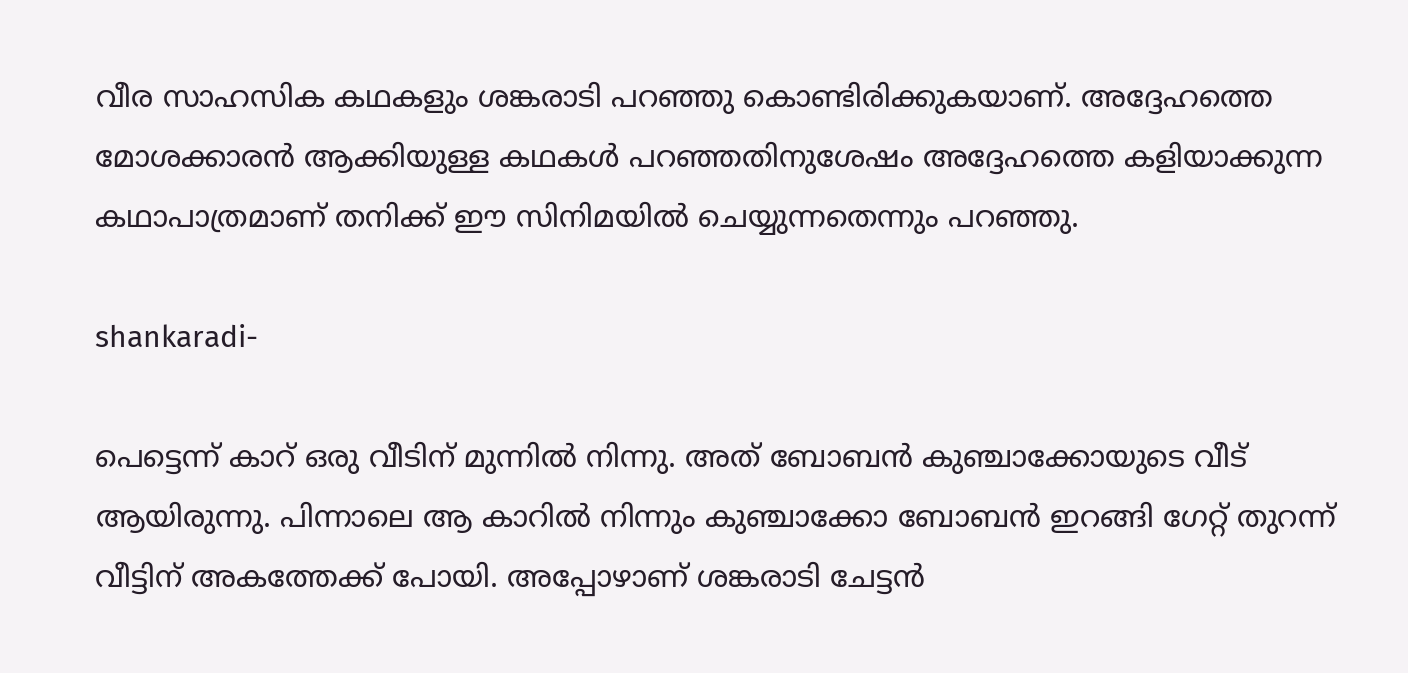വീര സാഹസിക കഥകളും ശങ്കരാടി പറഞ്ഞു കൊണ്ടിരിക്കുകയാണ്. അദ്ദേഹത്തെ മോശക്കാരന്‍ ആക്കിയുള്ള കഥകള്‍ പറഞ്ഞതിനുശേഷം അദ്ദേഹത്തെ കളിയാക്കുന്ന കഥാപാത്രമാണ് തനിക്ക് ഈ സിനിമയില്‍ ചെയ്യുന്നതെന്നും പറഞ്ഞു.

shankaradi-

പെട്ടെന്ന് കാറ് ഒരു വീടിന് മുന്നില്‍ നിന്നു. അത് ബോബന്‍ കുഞ്ചാക്കോയുടെ വീട് ആയിരുന്നു. പിന്നാലെ ആ കാറില്‍ നിന്നും കുഞ്ചാക്കോ ബോബന്‍ ഇറങ്ങി ഗേറ്റ് തുറന്ന് വീട്ടിന് അകത്തേക്ക് പോയി. അപ്പോഴാണ് ശങ്കരാടി ചേട്ടന്‍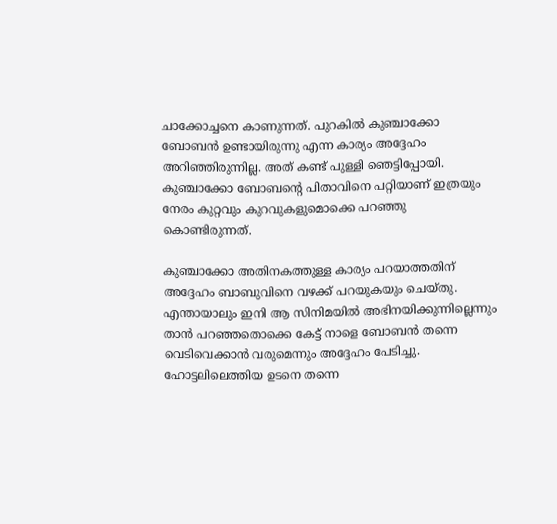ചാക്കോച്ചനെ കാണുന്നത്. പുറകില്‍ കുഞ്ചാക്കോ ബോബന്‍ ഉണ്ടായിരുന്നു എന്ന കാര്യം അദ്ദേഹം അറിഞ്ഞിരുന്നില്ല. അത് കണ്ട് പുള്ളി ഞെട്ടിപ്പോയി. കുഞ്ചാക്കോ ബോബന്റെ പിതാവിനെ പറ്റിയാണ് ഇത്രയും നേരം കുറ്റവും കുറവുകളുമൊക്കെ പറഞ്ഞു കൊണ്ടിരുന്നത്.

കുഞ്ചാക്കോ അതിനകത്തുള്ള കാര്യം പറയാത്തതിന് അദ്ദേഹം ബാബുവിനെ വഴക്ക് പറയുകയും ചെയ്തു. എന്തായാലും ഇനി ആ സിനിമയില്‍ അഭിനയിക്കുന്നില്ലെന്നും താന്‍ പറഞ്ഞതൊക്കെ കേട്ട് നാളെ ബോബന്‍ തന്നെ വെടിവെക്കാന്‍ വരുമെന്നും അദ്ദേഹം പേടിച്ചു. ഹോട്ടലിലെത്തിയ ഉടനെ തന്നെ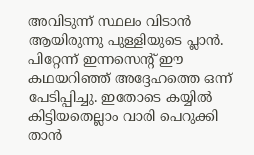അവിടുന്ന് സ്ഥലം വിടാന്‍ ആയിരുന്നു പുള്ളിയുടെ പ്ലാന്‍. പിറ്റേന്ന് ഇന്നസെന്റ് ഈ കഥയറിഞ്ഞ് അദ്ദേഹത്തെ ഒന്ന് പേടിപ്പിച്ചു. ഇതോടെ കയ്യില്‍ കിട്ടിയതെല്ലാം വാരി പെറുക്കി താന്‍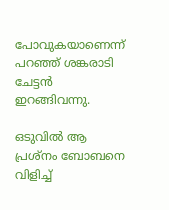പോവുകയാണെന്ന് പറഞ്ഞ് ശങ്കരാടി ചേട്ടന്‍ ഇറങ്ങിവന്നു.

ഒടുവില്‍ ആ പ്രശ്‌നം ബോബനെ വിളിച്ച്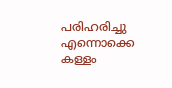പരിഹരിച്ചു എന്നൊക്കെ കള്ളം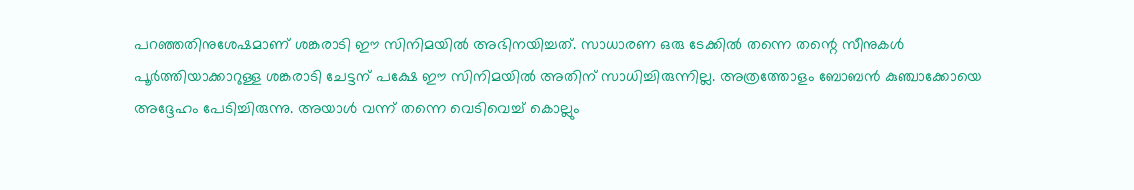പറഞ്ഞതിനുശേഷമാണ് ശങ്കരാടി ഈ സിനിമയില്‍ അഭിനയിച്ചത്. സാധാരണ ഒരു ടേക്കില്‍ തന്നെ തന്റെ സീനുകള്‍ പൂര്‍ത്തിയാക്കാറുള്ള ശങ്കരാടി ചേട്ടന് പക്ഷേ ഈ സിനിമയില്‍ അതിന് സാധിച്ചിരുന്നില്ല. അത്രത്തോളം ബോബന്‍ കുഞ്ചാക്കോയെ അദ്ദേഹം പേടിച്ചിരുന്നു. അയാള്‍ വന്ന് തന്നെ വെടിവെച്ച് കൊല്ലും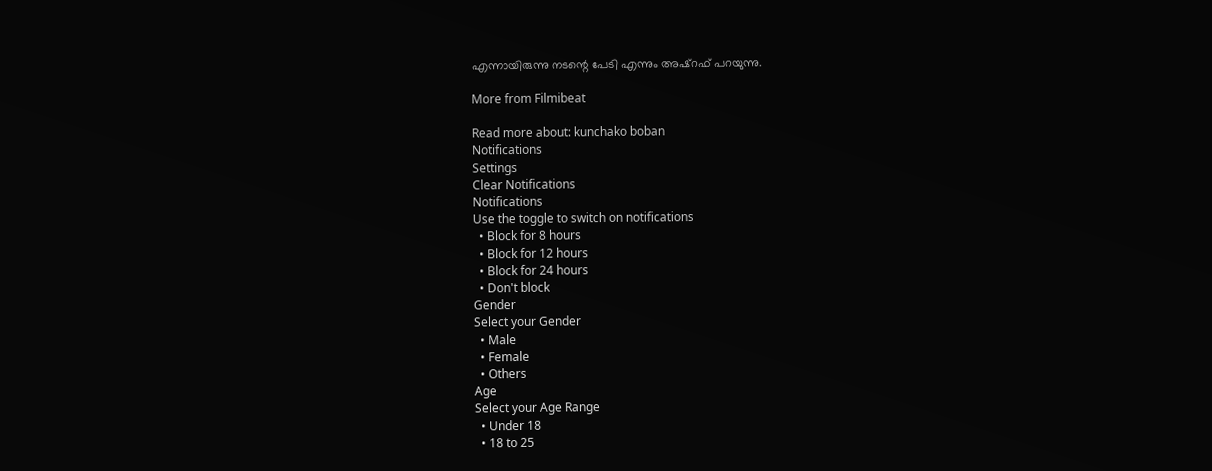എന്നായിരുന്നു നടന്റെ പേടി എന്നും അഷ്‌റഫ് പറയുന്നു.

More from Filmibeat

Read more about: kunchako boban
Notifications
Settings
Clear Notifications
Notifications
Use the toggle to switch on notifications
  • Block for 8 hours
  • Block for 12 hours
  • Block for 24 hours
  • Don't block
Gender
Select your Gender
  • Male
  • Female
  • Others
Age
Select your Age Range
  • Under 18
  • 18 to 25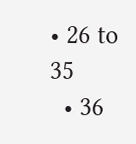• 26 to 35
  • 36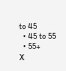to 45
  • 45 to 55
  • 55+
X